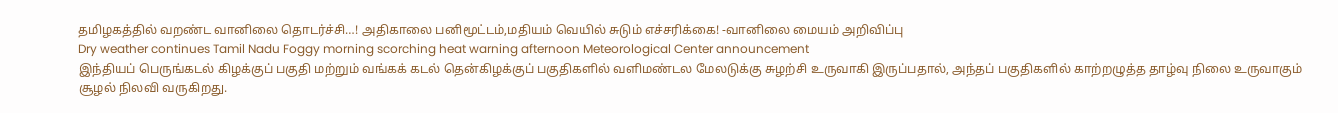தமிழகத்தில் வறண்ட வானிலை தொடர்ச்சி…! அதிகாலை பனிமூட்டம்,மதியம் வெயில் சுடும் எச்சரிக்கை! -வானிலை மையம் அறிவிப்பு
Dry weather continues Tamil Nadu Foggy morning scorching heat warning afternoon Meteorological Center announcement
இந்தியப் பெருங்கடல் கிழக்குப் பகுதி மற்றும் வங்கக் கடல் தென்கிழக்குப் பகுதிகளில் வளிமண்டல மேலடுக்கு சுழற்சி உருவாகி இருப்பதால், அந்தப் பகுதிகளில் காற்றழுத்த தாழ்வு நிலை உருவாகும் சூழல் நிலவி வருகிறது.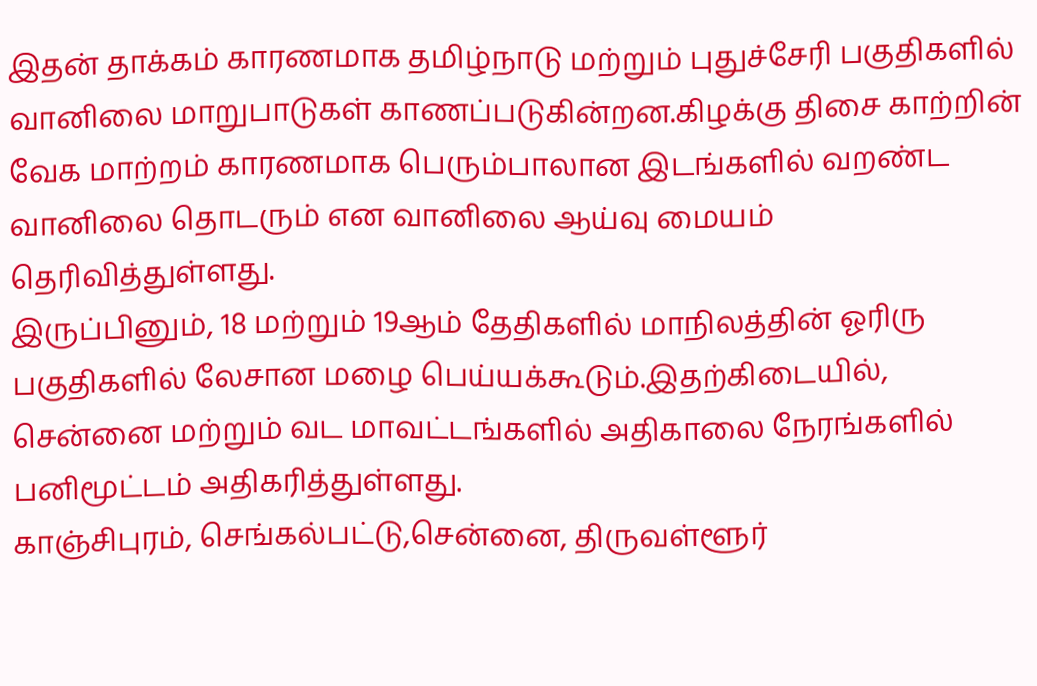இதன் தாக்கம் காரணமாக தமிழ்நாடு மற்றும் புதுச்சேரி பகுதிகளில் வானிலை மாறுபாடுகள் காணப்படுகின்றன.கிழக்கு திசை காற்றின் வேக மாற்றம் காரணமாக பெரும்பாலான இடங்களில் வறண்ட வானிலை தொடரும் என வானிலை ஆய்வு மையம் தெரிவித்துள்ளது.
இருப்பினும், 18 மற்றும் 19ஆம் தேதிகளில் மாநிலத்தின் ஓரிரு பகுதிகளில் லேசான மழை பெய்யக்கூடும்.இதற்கிடையில், சென்னை மற்றும் வட மாவட்டங்களில் அதிகாலை நேரங்களில் பனிமூட்டம் அதிகரித்துள்ளது.
காஞ்சிபுரம், செங்கல்பட்டு,சென்னை, திருவள்ளூர்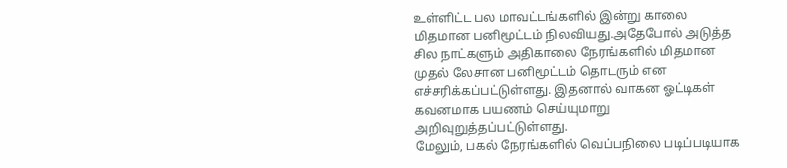உள்ளிட்ட பல மாவட்டங்களில் இன்று காலை மிதமான பனிமூட்டம் நிலவியது.அதேபோல் அடுத்த சில நாட்களும் அதிகாலை நேரங்களில் மிதமான முதல் லேசான பனிமூட்டம் தொடரும் என எச்சரிக்கப்பட்டுள்ளது. இதனால் வாகன ஓட்டிகள் கவனமாக பயணம் செய்யுமாறு அறிவுறுத்தப்பட்டுள்ளது.
மேலும், பகல் நேரங்களில் வெப்பநிலை படிப்படியாக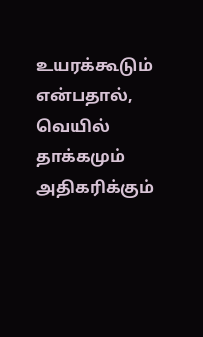உயரக்கூடும் என்பதால், வெயில் தாக்கமும் அதிகரிக்கும்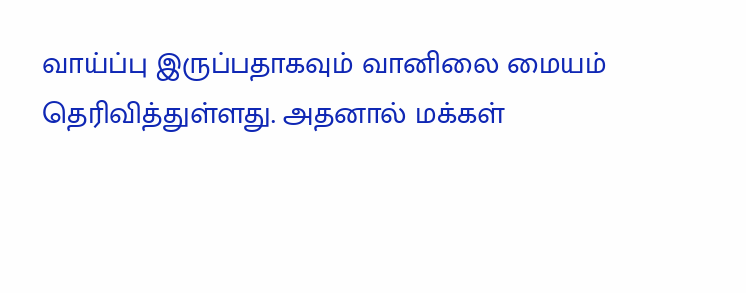வாய்ப்பு இருப்பதாகவும் வானிலை மையம் தெரிவித்துள்ளது. அதனால் மக்கள்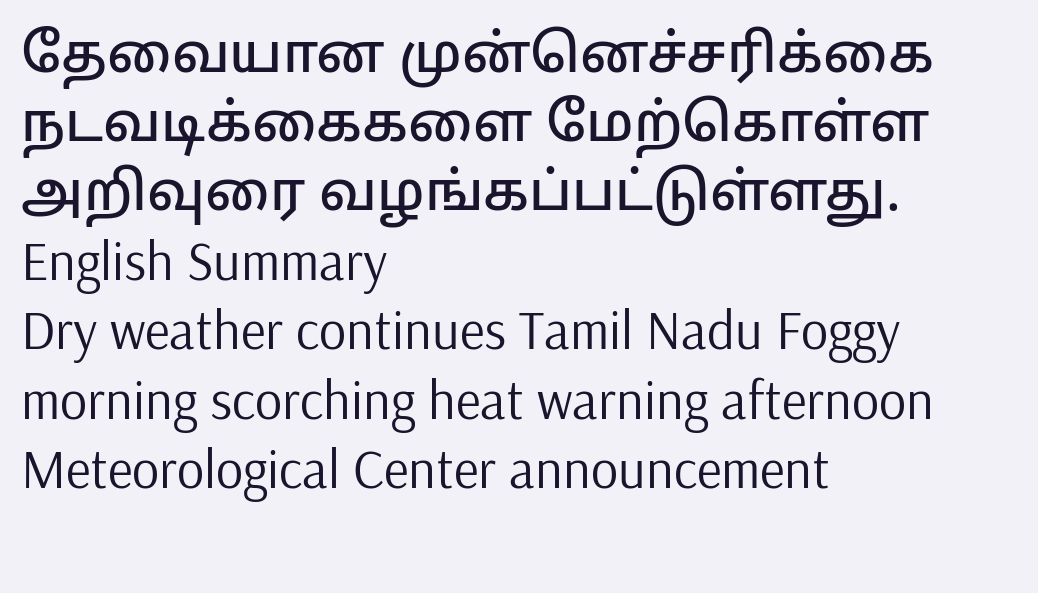தேவையான முன்னெச்சரிக்கை நடவடிக்கைகளை மேற்கொள்ள அறிவுரை வழங்கப்பட்டுள்ளது.
English Summary
Dry weather continues Tamil Nadu Foggy morning scorching heat warning afternoon Meteorological Center announcement